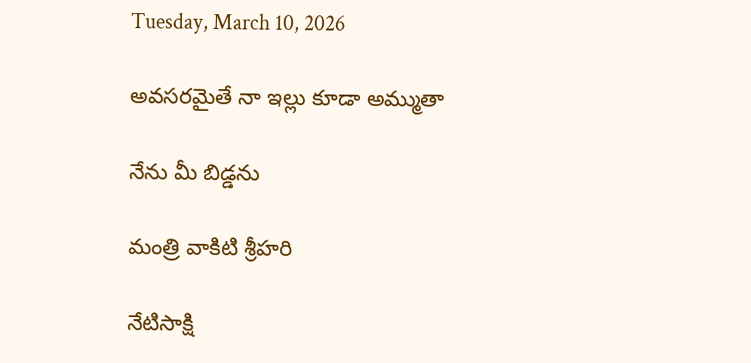Tuesday, March 10, 2026

అవసరమైతే నా ఇల్లు కూడా అమ్ముతా

నేను మీ బిడ్డను

మంత్రి వాకిటి శ్రీహరి

నేటిసాక్షి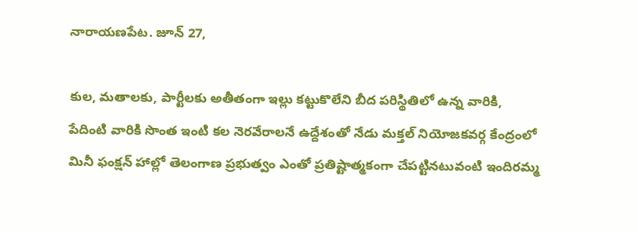నారాయణపేట. జూన్ 27,

కుల, మతాలకు, పార్టీలకు అతీతంగా ఇల్లు కట్టుకొలేని బీద పరిస్థితిలో ఉన్న వారికి, పేదింటి వారికి సొంత ఇంటి కల నెరవేరాలనే ఉద్దేశంతో నేడు మక్తల్ నియోజకవర్గ కేంద్రంలో మినీ ఫంక్షన్ హాల్లో తెలంగాణ ప్రభుత్వం ఎంతో ప్రతిష్టాత్మకంగా చేపట్టినటువంటి ఇందిరమ్మ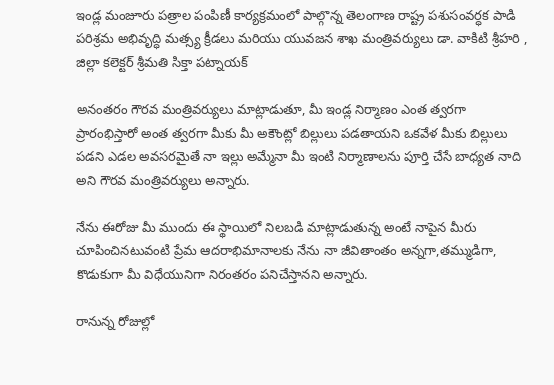ఇండ్ల మంజూరు పత్రాల పంపిణీ కార్యక్రమంలో పాల్గొన్న తెలంగాణ రాష్ట్ర పశుసంవర్ధక పాడి పరిశ్రమ అభివృద్ధి మత్స్య క్రీడలు మరియు యువజన శాఖ మంత్రివర్యులు డా. వాకిటి శ్రీహరి , జిల్లా కలెక్టర్ శ్రీమతి సిక్తా పట్నాయక్

అనంతరం గౌరవ మంత్రివర్యులు మాట్లాడుతూ, మీ ఇండ్ల నిర్మాణం ఎంత త్వరగా ప్రారంభిస్తారో అంత త్వరగా మీకు మీ అకౌంట్లో బిల్లులు పడతాయని ఒకవేళ మీకు బిల్లులు పడని ఎడల అవసరమైతే నా ఇల్లు అమ్మేనా మీ ఇంటి నిర్మాణాలను పూర్తి చేసే బాధ్యత నాది అని గౌరవ మంత్రివర్యులు అన్నారు.

నేను ఈరోజు మీ ముందు ఈ స్థాయిలో నిలబడి మాట్లాడుతున్న అంటే నాపైన మీరు చూపించినటువంటి ప్రేమ ఆదరాభిమానాలకు నేను నా జీవితాంతం అన్నగా,తమ్ముడిగా, కొడుకుగా మీ విధేయునిగా నిరంతరం పనిచేస్తానని అన్నారు.

రానున్న రోజుల్లో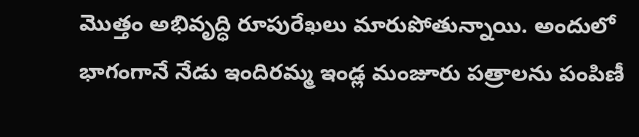మొత్తం అభివృద్ధి రూపురేఖలు మారుపోతున్నాయి. అందులో భాగంగానే నేడు ఇందిరమ్మ ఇండ్ల మంజూరు పత్రాలను పంపిణీ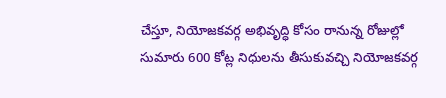చేస్తూ, నియోజకవర్గ అభివృద్ధి కోసం రానున్న రోజుల్లో సుమారు 600 కోట్ల నిధులను తీసుకువచ్చి నియోజకవర్గ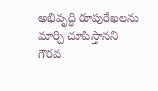అభివృద్ధి రూపురేఖలను మార్చి చూపిస్తానని గౌరవ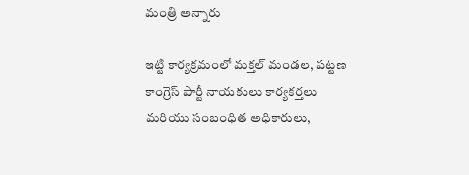మంత్రి అన్నారు

ఇట్టి కార్యక్రమంలో మక్తల్ మండల, పట్టణ కాంగ్రెస్ పార్టీ నాయకులు కార్యకర్తలు మరియు సంబంధిత అధికారులు,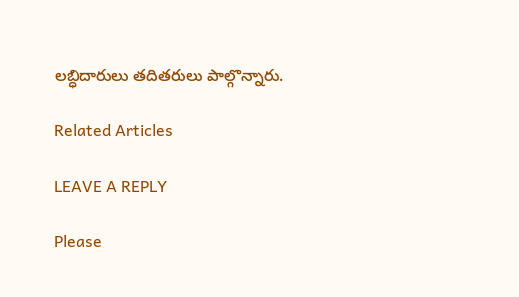లబ్ధిదారులు తదితరులు పాల్గొన్నారు.

Related Articles

LEAVE A REPLY

Please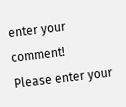enter your comment!
Please enter your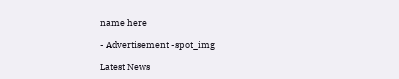name here

- Advertisement -spot_img

Latest News